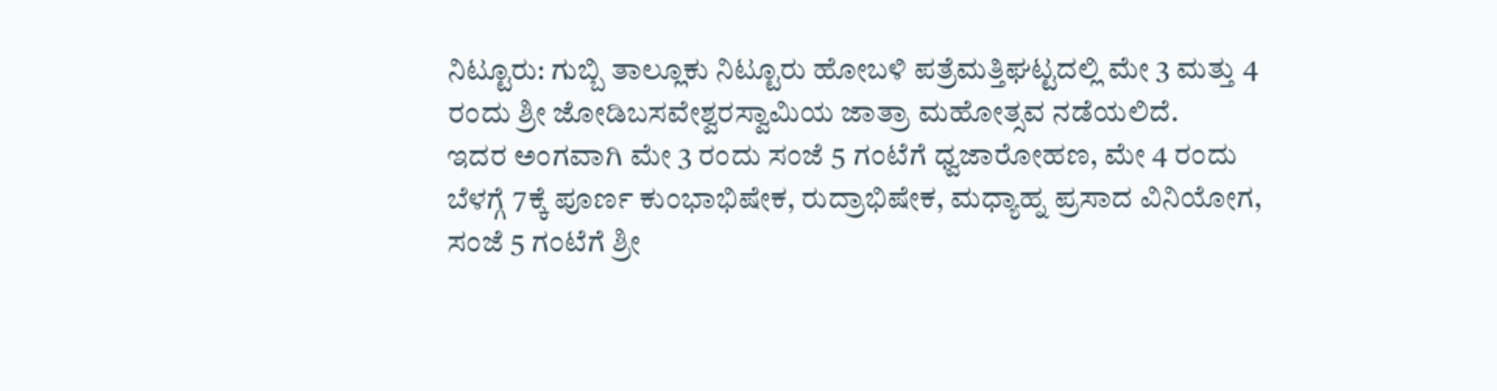ನಿಟ್ಟೂರು: ಗುಬ್ಬಿ ತಾಲ್ಲೂಕು ನಿಟ್ಟೂರು ಹೋಬಳಿ ಪತ್ರೆಮತ್ತಿಘಟ್ಟದಲ್ಲಿ ಮೇ 3 ಮತ್ತು 4 ರಂದು ಶ್ರೀ ಜೋಡಿಬಸವೇಶ್ವರಸ್ವಾಮಿಯ ಜಾತ್ರಾ ಮಹೋತ್ಸವ ನಡೆಯಲಿದೆ.
ಇದರ ಅಂಗವಾಗಿ ಮೇ 3 ರಂದು ಸಂಜೆ 5 ಗಂಟೆಗೆ ಧ್ವಜಾರೋಹಣ, ಮೇ 4 ರಂದು ಬೆಳಗ್ಗೆ 7ಕ್ಕೆ ಪೂರ್ಣ ಕುಂಭಾಭಿಷೇಕ, ರುದ್ರಾಭಿಷೇಕ, ಮಧ್ಯಾಹ್ನ ಪ್ರಸಾದ ವಿನಿಯೋಗ, ಸಂಜೆ 5 ಗಂಟೆಗೆ ಶ್ರೀ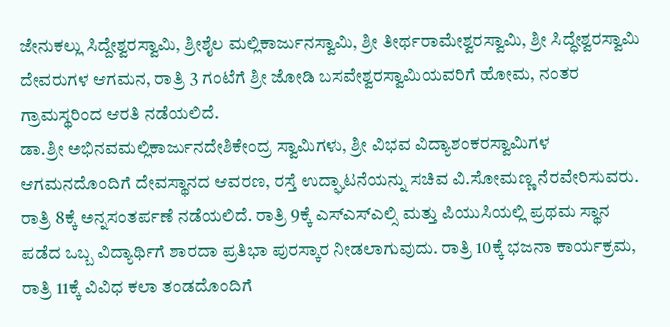ಜೇನುಕಲ್ಲು ಸಿದ್ದೇಶ್ವರಸ್ವಾಮಿ, ಶ್ರೀಶೈಲ ಮಲ್ಲಿಕಾರ್ಜುನಸ್ವಾಮಿ, ಶ್ರೀ ತೀರ್ಥರಾಮೇಶ್ವರಸ್ವಾಮಿ, ಶ್ರೀ ಸಿದ್ಧೇಶ್ವರಸ್ವಾಮಿ ದೇವರುಗಳ ಆಗಮನ, ರಾತ್ರಿ 3 ಗಂಟೆಗೆ ಶ್ರೀ ಜೋಡಿ ಬಸವೇಶ್ವರಸ್ವಾಮಿಯವರಿಗೆ ಹೋಮ, ನಂತರ ಗ್ರಾಮಸ್ಥರಿಂದ ಆರತಿ ನಡೆಯಲಿದೆ.
ಡಾ.ಶ್ರೀ ಅಭಿನವಮಲ್ಲಿಕಾರ್ಜುನದೇಶಿಕೇಂದ್ರ ಸ್ವಾಮಿಗಳು, ಶ್ರೀ ವಿಭವ ವಿದ್ಯಾಶಂಕರಸ್ವಾಮಿಗಳ ಆಗಮನದೊಂದಿಗೆ ದೇವಸ್ಥಾನದ ಆವರಣ, ರಸ್ತೆ ಉದ್ಘಾಟನೆಯನ್ನು ಸಚಿವ ವಿ.ಸೋಮಣ್ಣ ನೆರವೇರಿಸುವರು.
ರಾತ್ರಿ 8ಕ್ಕೆ ಅನ್ನಸಂತರ್ಪಣೆ ನಡೆಯಲಿದೆ. ರಾತ್ರಿ 9ಕ್ಕೆ ಎಸ್ಎಸ್ಎಲ್ಸಿ ಮತ್ತು ಪಿಯುಸಿಯಲ್ಲಿ ಪ್ರಥಮ ಸ್ಥಾನ ಪಡೆದ ಒಬ್ಬ ವಿದ್ಯಾರ್ಥಿಗೆ ಶಾರದಾ ಪ್ರತಿಭಾ ಪುರಸ್ಕಾರ ನೀಡಲಾಗುವುದು. ರಾತ್ರಿ 10ಕ್ಕೆ ಭಜನಾ ಕಾರ್ಯಕ್ರಮ, ರಾತ್ರಿ 11ಕ್ಕೆ ವಿವಿಧ ಕಲಾ ತಂಡದೊಂದಿಗೆ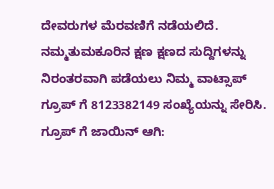ದೇವರುಗಳ ಮೆರವಣಿಗೆ ನಡೆಯಲಿದೆ.
ನಮ್ಮತುಮಕೂರಿನ ಕ್ಷಣ ಕ್ಷಣದ ಸುದ್ದಿಗಳನ್ನು ನಿರಂತರವಾಗಿ ಪಡೆಯಲು ನಿಮ್ಮ ವಾಟ್ಸಾಪ್ ಗ್ರೂಪ್ ಗೆ 8123382149 ಸಂಖ್ಯೆಯನ್ನು ಸೇರಿಸಿ.
ಗ್ರೂಪ್ ಗೆ ಜಾಯಿನ್ ಆಗಿ: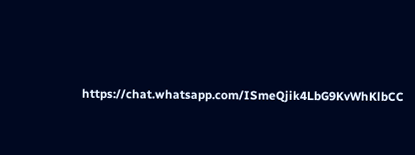https://chat.whatsapp.com/ISmeQjik4LbG9KvWhKlbCC